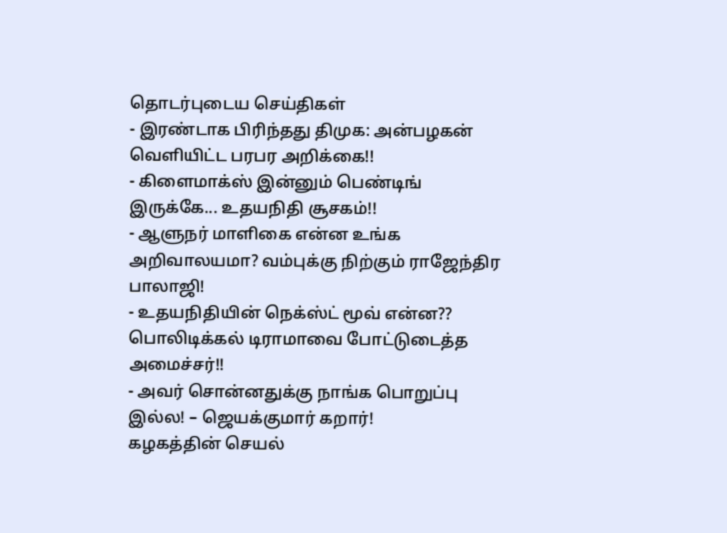தொடர்புடைய செய்திகள்
- இரண்டாக பிரிந்தது திமுக: அன்பழகன் வெளியிட்ட பரபர அறிக்கை!!
- கிளைமாக்ஸ் இன்னும் பெண்டிங் இருக்கே... உதயநிதி சூசகம்!!
- ஆளுநர் மாளிகை என்ன உங்க அறிவாலயமா? வம்புக்கு நிற்கும் ராஜேந்திர பாலாஜி!
- உதயநிதியின் நெக்ஸ்ட் மூவ் என்ன?? பொலிடிக்கல் டிராமாவை போட்டுடைத்த அமைச்சர்!!
- அவர் சொன்னதுக்கு நாங்க பொறுப்பு இல்ல! – ஜெயக்குமார் கறார்!
கழகத்தின் செயல்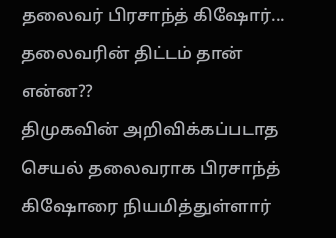தலைவர் பிரசாந்த் கிஷோர்... தலைவரின் திட்டம் தான் என்ன??
திமுகவின் அறிவிக்கப்படாத செயல் தலைவராக பிரசாந்த் கிஷோரை நியமித்துள்ளார்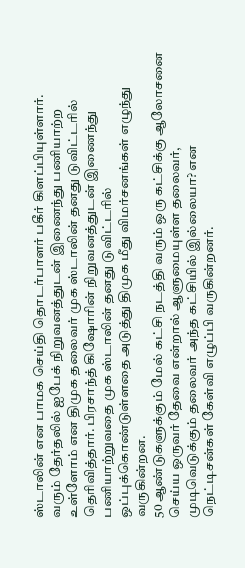ஸ்டாலின் என பாமக செய்தி தொடர்பாளர் பகீர் கிளப்பியுள்ளார்.
வரும் தேர்தலில் ஐபேக் நிறுவனத்துடன் இணைந்து பணியாற்ற உள்ளோம் என திமுக தலைவர் முக ஸ்டாலின் தனது டுவிட்டரில் தெரிவித்தார். பிரசாந்த் கிஷோரின் நிறுவனத்துடன் இணைந்து பணியாற்றுவதை முக ஸ்டாலின் தனது டுவிட்டரில் ஒப்புக்கொண்டுள்ளதை அடுத்து திமுக மீது விமர்சனங்கள் எழுந்து வருகின்றன.
50 ஆண்டுகளுக்கும் மேல் கட்சி நடத்தி வரும் ஒரு கட்சிக்கு ஆலோசனை செய்ய ஒருவர் தேவை என்றால் ஆளுமையுள்ள தலைவர், முடிவெடுக்கும் தலைவர் அந்த கட்சியில் இல்லையா? என நெட்டிசன்கள் கேள்வி எழுப்பி வருகின்றனர்.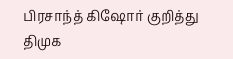பிரசாந்த் கிஷோர் குறித்து திமுக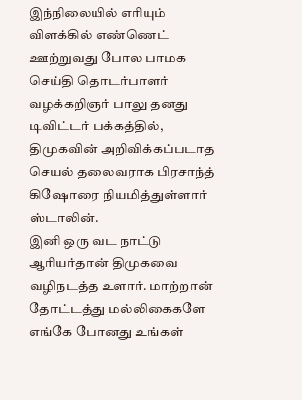இந்நிலையில் எரியும் விளக்கில் எண்ணெட் ஊற்றுவது போல பாமக செய்தி தொடர்பாளர் வழக்கறிஞர் பாலு தனது டிவிட்டர் பக்கத்தில், திமுகவின் அறிவிக்கப்படாத செயல் தலைவராக பிரசாந்த் கிஷோரை நியமித்துள்ளார் ஸ்டாலின்.
இனி ஒரு வட நாட்டு ஆரியர்தான் திமுகவை வழிநடத்த உளார். மாற்றான் தோட்டத்து மல்லிகைகளே எங்கே போனது உங்கள்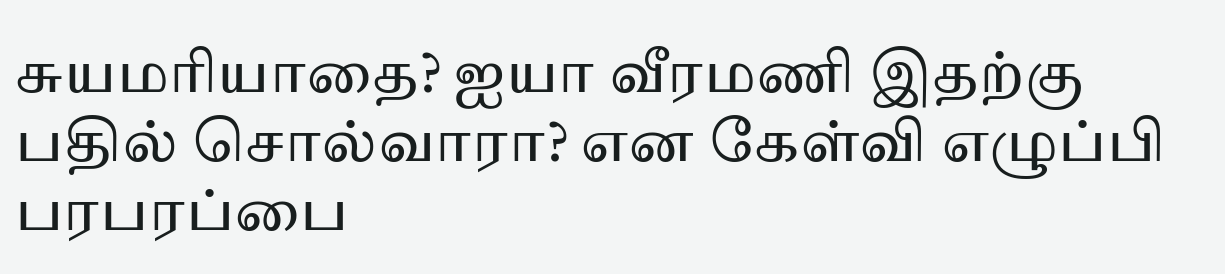சுயமரியாதை? ஐயா வீரமணி இதற்கு பதில் சொல்வாரா? என கேள்வி எழுப்பி பரபரப்பை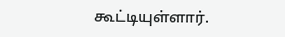கூட்டியுள்ளார்.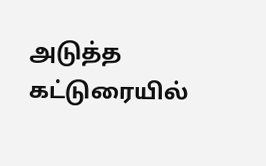அடுத்த கட்டுரையில்